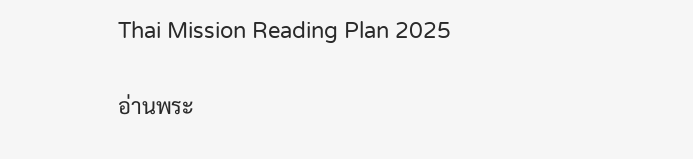Thai Mission Reading Plan 2025

อ่านพระ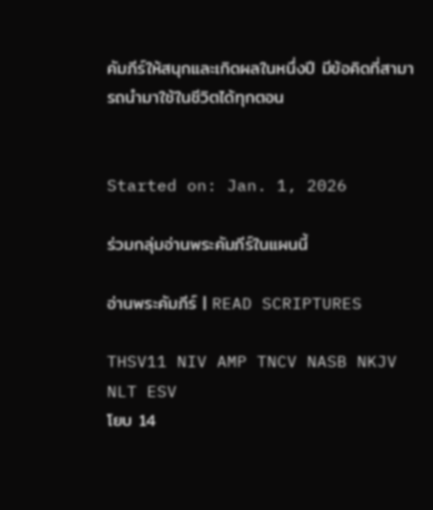คัมภีร์ให้สนุกและเกิดผลในหนึ่งปี มีข้อคิดที่สามารถนำมาใช้ในชีวิตได้ทุกตอน


Started on: Jan. 1, 2026

ร่วมกลุ่มอ่านพระคัมภีร์ในแผนนี้

อ่านพระคัมภีร์ | READ SCRIPTURES

THSV11 NIV AMP TNCV NASB NKJV NLT ESV
โยบ 14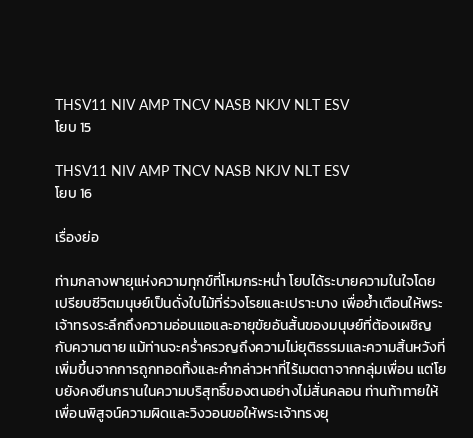THSV11 NIV AMP TNCV NASB NKJV NLT ESV
โยบ 15

THSV11 NIV AMP TNCV NASB NKJV NLT ESV
โยบ 16

เรื่องย่อ

ท่ามกลางพายุแห่งความทุกข์ที่โหมกระหน่ำ โยบได้ระบายความในใจโดยเปรียบชีวิตมนุษย์เป็นดั่งใบไม้ที่ร่วงโรยและเปราะบาง เพื่อย้ำเตือนให้พระเจ้าทรงระลึกถึงความอ่อนแอและอายุขัยอันสั้นของมนุษย์ที่ต้องเผชิญกับความตาย แม้ท่านจะคร่ำครวญถึงความไม่ยุติธรรมและความสิ้นหวังที่เพิ่มขึ้นจากการถูกทอดทิ้งและคำกล่าวหาที่ไร้เมตตาจากกลุ่มเพื่อน แต่โยบยังคงยืนกรานในความบริสุทธิ์ของตนอย่างไม่สั่นคลอน ท่านท้าทายให้เพื่อนพิสูจน์ความผิดและวิงวอนขอให้พระเจ้าทรงยุ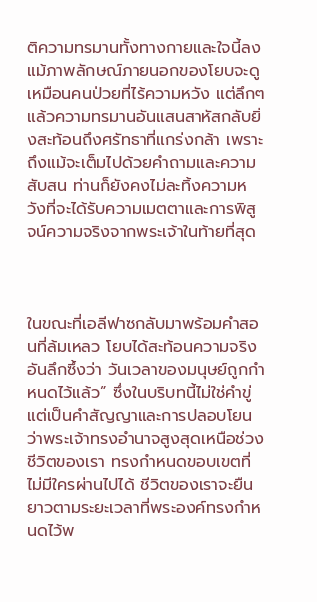ติความทรมานทั้งทางกายและใจนี้ลง แม้ภาพลักษณ์ภายนอกของโยบจะดูเหมือนคนป่วยที่ไร้ความหวัง แต่ลึกๆ แล้วความทรมานอันแสนสาหัสกลับยิ่งสะท้อนถึงศรัทธาที่แกร่งกล้า เพราะถึงแม้จะเต็มไปด้วยคำถามและความสับสน ท่านก็ยังคงไม่ละทิ้งความหวังที่จะได้รับความเมตตาและการพิสูจน์ความจริงจากพระเจ้าในท้ายที่สุด



ในขณะที่เอลีฟาซกลับมาพร้อมคำสอนที่ล้มเหลว โยบได้สะท้อนความจริงอันลึกซึ้งว่า วันเวลาของมนุษย์ถูกกำหนดไว้แล้ว” ซึ่งในบริบทนี้ไม่ใช่คำขู่ แต่เป็นคำสัญญาและการปลอบโยนว่าพระเจ้าทรงอำนาจสูงสุดเหนือช่วงชีวิตของเรา ทรงกำหนดขอบเขตที่ไม่มีใครผ่านไปได้ ชีวิตของเราจะยืนยาวตามระยะเวลาที่พระองค์ทรงกำหนดไว้พ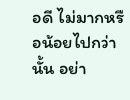อดี ไม่มากหรือน้อยไปกว่านั้น อย่า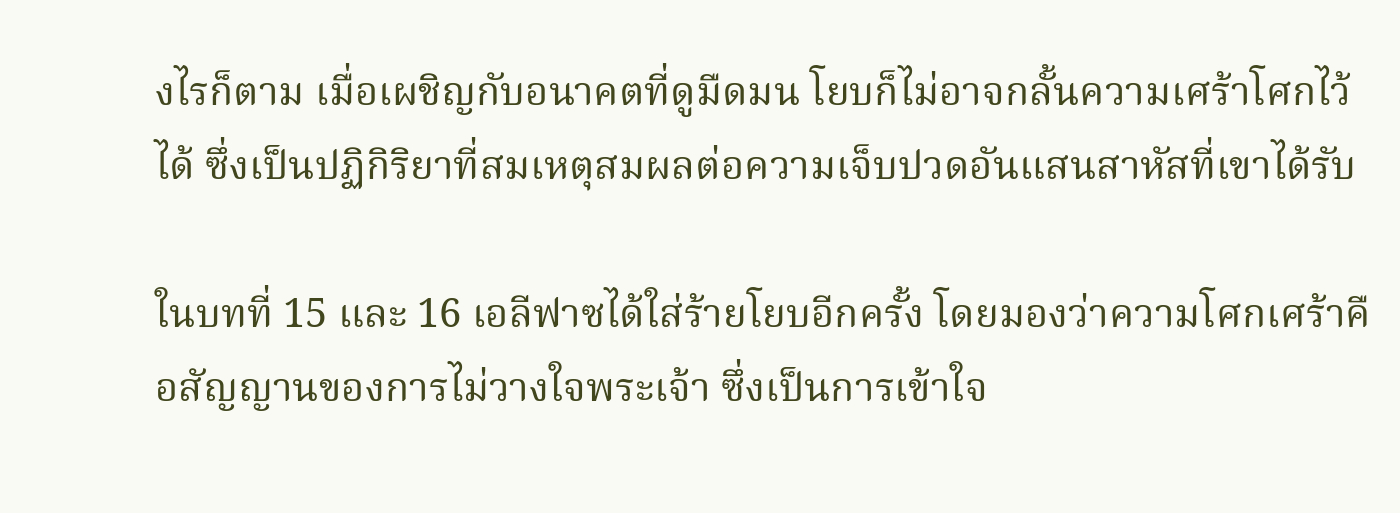งไรก็ตาม เมื่อเผชิญกับอนาคตที่ดูมืดมน โยบก็ไม่อาจกลั้นความเศร้าโศกไว้ได้ ซึ่งเป็นปฏิกิริยาที่สมเหตุสมผลต่อความเจ็บปวดอันแสนสาหัสที่เขาได้รับ

ในบทที่ 15 และ 16 เอลีฟาซได้ใส่ร้ายโยบอีกครั้ง โดยมองว่าความโศกเศร้าคือสัญญานของการไม่วางใจพระเจ้า ซึ่งเป็นการเข้าใจ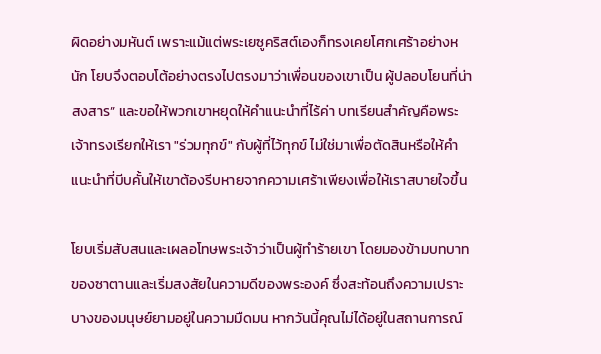ผิดอย่างมหันต์ เพราะแม้แต่พระเยซูคริสต์เองก็ทรงเคยโศกเศร้าอย่างหนัก โยบจึงตอบโต้อย่างตรงไปตรงมาว่าเพื่อนของเขาเป็น ผู้ปลอบโยนที่น่าสงสาร” และขอให้พวกเขาหยุดให้คำแนะนำที่ไร้ค่า บทเรียนสำคัญคือพระเจ้าทรงเรียกให้เรา "ร่วมทุกข์" กับผู้ที่ไว้ทุกข์ ไม่ใช่มาเพื่อตัดสินหรือให้คำแนะนำที่บีบคั้นให้เขาต้องรีบหายจากความเศร้าเพียงเพื่อให้เราสบายใจขึ้น

โยบเริ่มสับสนและเผลอโทษพระเจ้าว่าเป็นผู้ทำร้ายเขา โดยมองข้ามบทบาทของซาตานและเริ่มสงสัยในความดีของพระองค์ ซึ่งสะท้อนถึงความเปราะบางของมนุษย์ยามอยู่ในความมืดมน หากวันนี้คุณไม่ได้อยู่ในสถานการณ์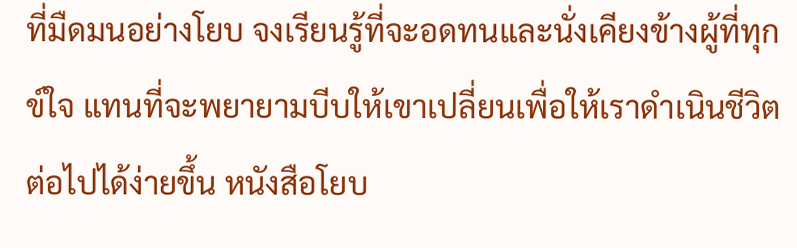ที่มืดมนอย่างโยบ จงเรียนรู้ที่จะอดทนและนั่งเคียงข้างผู้ที่ทุกข์ใจ แทนที่จะพยายามบีบให้เขาเปลี่ยนเพื่อให้เราดำเนินชีวิตต่อไปได้ง่ายขึ้น หนังสือโยบ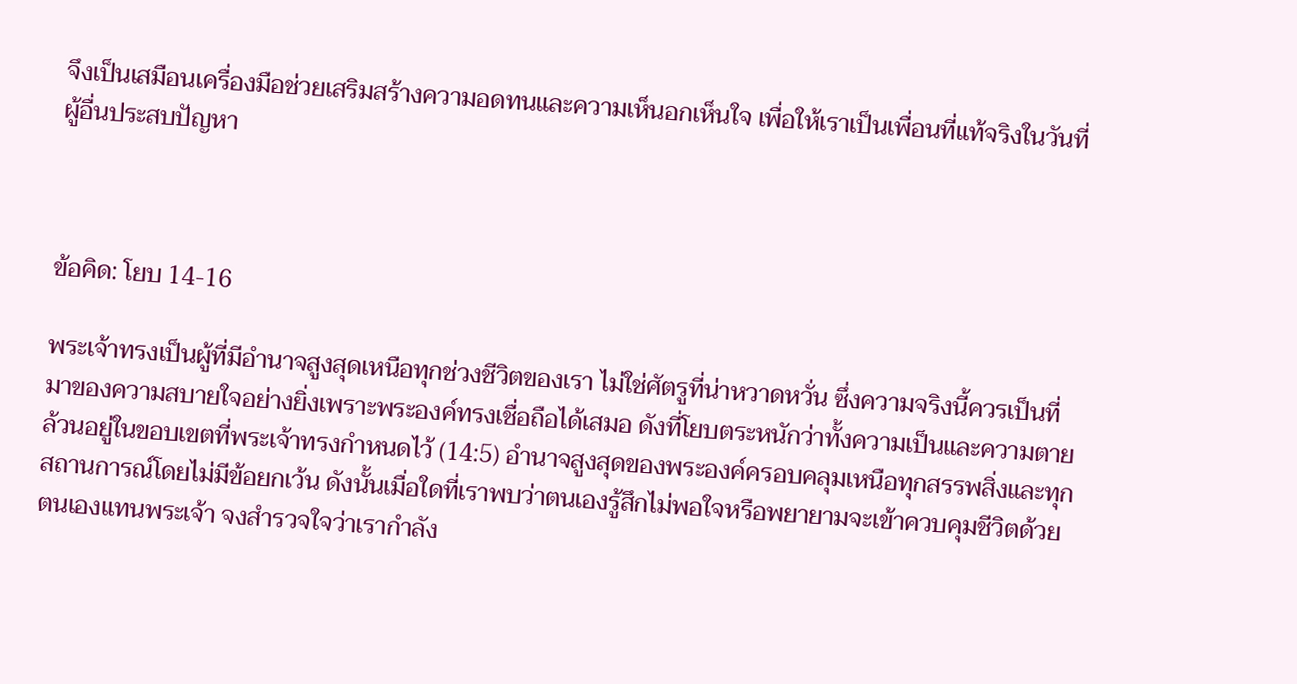จึงเป็นเสมือนเครื่องมือช่วยเสริมสร้างความอดทนและความเห็นอกเห็นใจ เพื่อให้เราเป็นเพื่อนที่แท้จริงในวันที่ผู้อื่นประสบปัญหา



ข้อคิด: โยบ 14-16

พระเจ้าทรงเป็นผู้ที่มีอำนาจสูงสุดเหนือทุกช่วงชีวิตของเรา ไม่ใช่ศัตรูที่น่าหวาดหวั่น ซึ่งความจริงนี้ควรเป็นที่มาของความสบายใจอย่างยิ่งเพราะพระองค์ทรงเชื่อถือได้เสมอ ดังที่โยบตระหนักว่าทั้งความเป็นและความตายล้วนอยู่ในขอบเขตที่พระเจ้าทรงกำหนดไว้ (14:5) อำนาจสูงสุดของพระองค์ครอบคลุมเหนือทุกสรรพสิ่งและทุกสถานการณ์โดยไม่มีข้อยกเว้น ดังนั้นเมื่อใดที่เราพบว่าตนเองรู้สึกไม่พอใจหรือพยายามจะเข้าควบคุมชีวิตด้วยตนเองแทนพระเจ้า จงสำรวจใจว่าเรากำลัง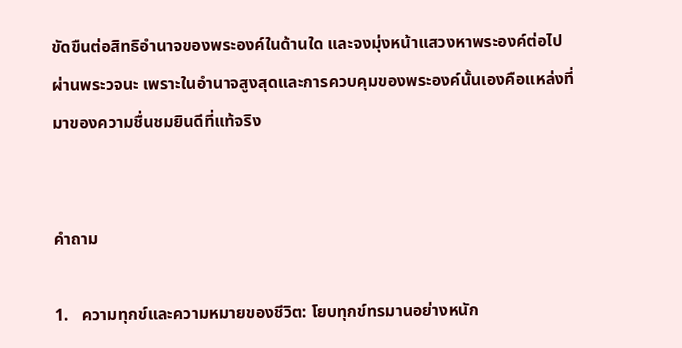ขัดขืนต่อสิทธิอำนาจของพระองค์ในด้านใด และจงมุ่งหน้าแสวงหาพระองค์ต่อไปผ่านพระวจนะ เพราะในอำนาจสูงสุดและการควบคุมของพระองค์นั้นเองคือแหล่งที่มาของความชื่นชมยินดีที่แท้จริง


คำถาม

1.   ความทุกข์และความหมายของชีวิต: โยบทุกข์ทรมานอย่างหนัก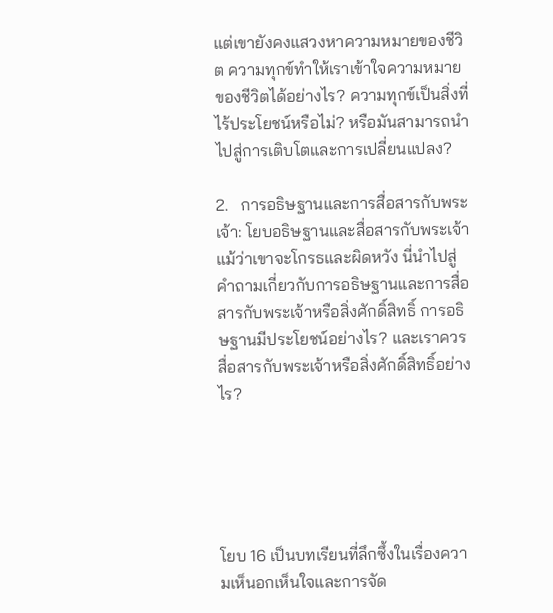แต่เขายังคงแสวงหาความหมายของชีวิต ความทุกข์ทำให้เราเข้าใจความหมายของชีวิตได้อย่างไร? ความทุกข์เป็นสิ่งที่ไร้ประโยชน์หรือไม่? หรือมันสามารถนำไปสู่การเติบโตและการเปลี่ยนแปลง?

2.   การอธิษฐานและการสื่อสารกับพระเจ้า: โยบอธิษฐานและสื่อสารกับพระเจ้า แม้ว่าเขาจะโกรธและผิดหวัง นี่นำไปสู่คำถามเกี่ยวกับการอธิษฐานและการสื่อสารกับพระเจ้าหรือสิ่งศักดิ์สิทธิ์ การอธิษฐานมีประโยชน์อย่างไร? และเราควรสื่อสารกับพระเจ้าหรือสิ่งศักดิ์สิทธิ์อย่างไร?





โยบ 16 เป็นบทเรียนที่ลึกซึ้งในเรื่องความเห็นอกเห็นใจและการจัด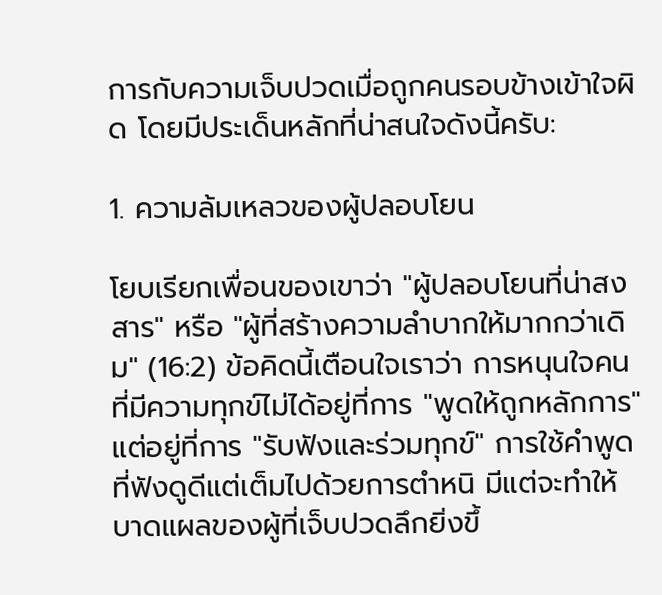การกับความเจ็บปวดเมื่อถูกคนรอบข้างเข้าใจผิด โดยมีประเด็นหลักที่น่าสนใจดังนี้ครับ:

1. ความล้มเหลวของผู้ปลอบโยน

โยบเรียกเพื่อนของเขาว่า "ผู้ปลอบโยนที่น่าสงสาร" หรือ "ผู้ที่สร้างความลำบากให้มากกว่าเดิม" (16:2) ข้อคิดนี้เตือนใจเราว่า การหนุนใจคนที่มีความทุกข์ไม่ได้อยู่ที่การ "พูดให้ถูกหลักการ" แต่อยู่ที่การ "รับฟังและร่วมทุกข์" การใช้คำพูดที่ฟังดูดีแต่เต็มไปด้วยการตำหนิ มีแต่จะทำให้บาดแผลของผู้ที่เจ็บปวดลึกยิ่งขึ้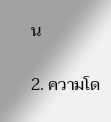น

2. ความโด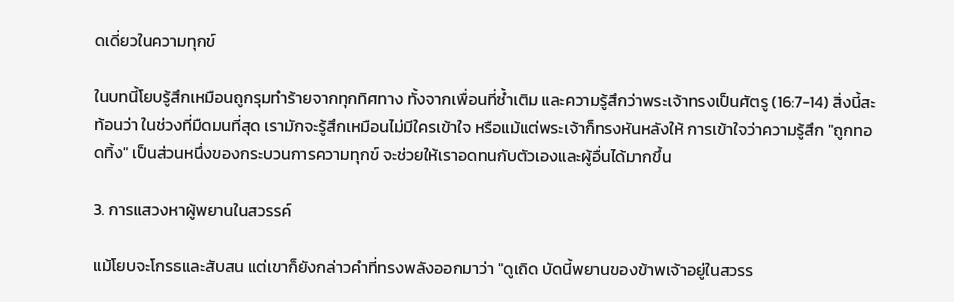ดเดี่ยวในความทุกข์

ในบทนี้โยบรู้สึกเหมือนถูกรุมทำร้ายจากทุกทิศทาง ทั้งจากเพื่อนที่ซ้ำเติม และความรู้สึกว่าพระเจ้าทรงเป็นศัตรู (16:7-14) สิ่งนี้สะท้อนว่า ในช่วงที่มืดมนที่สุด เรามักจะรู้สึกเหมือนไม่มีใครเข้าใจ หรือแม้แต่พระเจ้าก็ทรงหันหลังให้ การเข้าใจว่าความรู้สึก "ถูกทอดทิ้ง" เป็นส่วนหนึ่งของกระบวนการความทุกข์ จะช่วยให้เราอดทนกับตัวเองและผู้อื่นได้มากขึ้น

3. การแสวงหาผู้พยานในสวรรค์

แม้โยบจะโกรธและสับสน แต่เขาก็ยังกล่าวคำที่ทรงพลังออกมาว่า "ดูเถิด บัดนี้พยานของข้าพเจ้าอยู่ในสวรร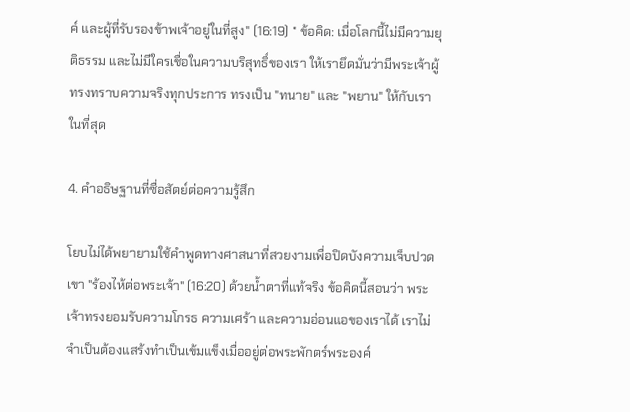ค์ และผู้ที่รับรองข้าพเจ้าอยู่ในที่สูง" (16:19) * ข้อคิด: เมื่อโลกนี้ไม่มีความยุติธรรม และไม่มีใครเชื่อในความบริสุทธิ์ของเรา ให้เรายึดมั่นว่ามีพระเจ้าผู้ทรงทราบความจริงทุกประการ ทรงเป็น "ทนาย" และ "พยาน" ให้กับเราในที่สุด

4. คำอธิษฐานที่ซื่อสัตย์ต่อความรู้สึก

โยบไม่ได้พยายามใช้คำพูดทางศาสนาที่สวยงามเพื่อปิดบังความเจ็บปวด เขา "ร้องไห้ต่อพระเจ้า" (16:20) ด้วยน้ำตาที่แท้จริง ข้อคิดนี้สอนว่า พระเจ้าทรงยอมรับความโกรธ ความเศร้า และความอ่อนแอของเราได้ เราไม่จำเป็นต้องแสร้งทำเป็นเข้มแข็งเมื่ออยู่ต่อพระพักตร์พระองค์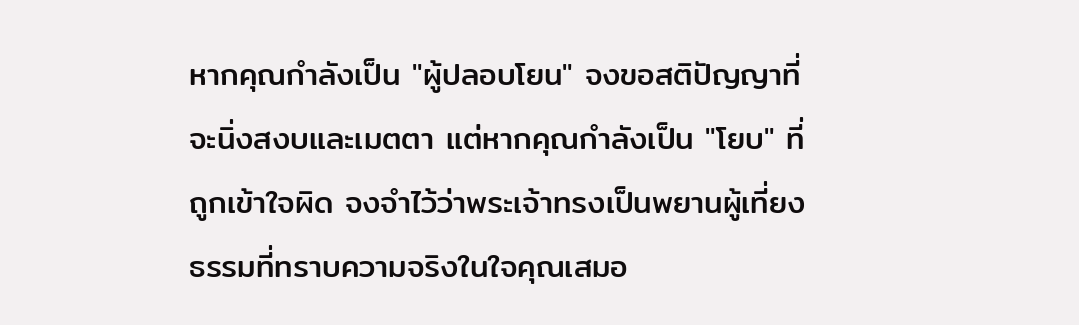หากคุณกำลังเป็น "ผู้ปลอบโยน" จงขอสติปัญญาที่จะนิ่งสงบและเมตตา แต่หากคุณกำลังเป็น "โยบ" ที่ถูกเข้าใจผิด จงจำไว้ว่าพระเจ้าทรงเป็นพยานผู้เที่ยงธรรมที่ทราบความจริงในใจคุณเสมอ